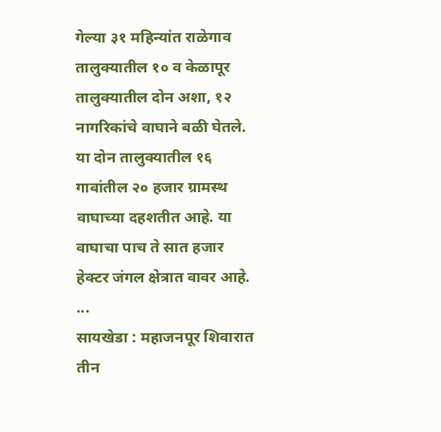गेल्या ३१ महिन्यांत राळेगाव तालुक्यातील १० व केळापूर तालुक्यातील दोन अशा, १२ नागरिकांचे वाघाने बळी घेतले. या दोन तालुक्यातील १६ गावांतील २० हजार ग्रामस्थ वाघाच्या दहशतीत आहे. या वाघाचा पाच ते सात हजार हेक्टर जंगल क्षेत्रात वावर आहे. ...
सायखेडा : महाजनपूर शिवारात तीन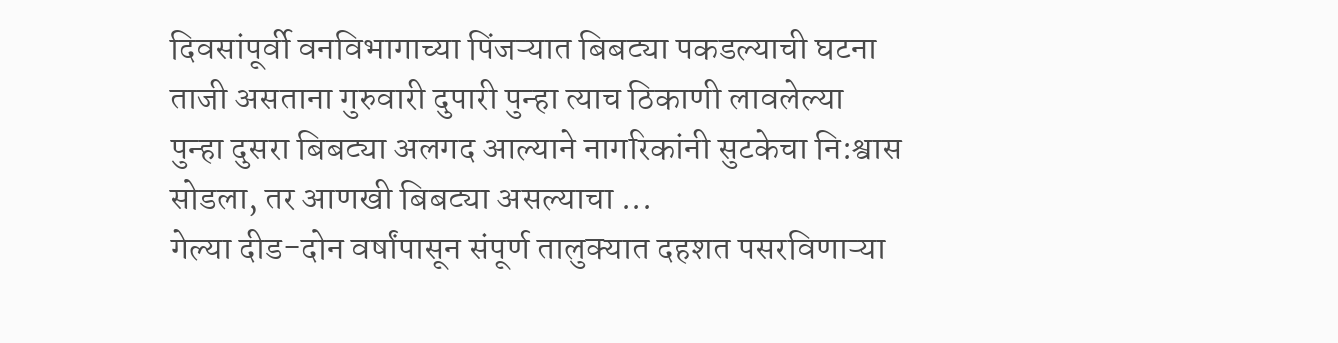दिवसांपूर्वी वनविभागाच्या पिंजऱ्यात बिबट्या पकडल्याची घटना ताजी असताना गुरुवारी दुपारी पुन्हा त्याच ठिकाणी लावलेल्या पुन्हा दुसरा बिबट्या अलगद आल्याने नागरिकांनी सुटकेचा नि:श्वास सोडला, तर आणखी बिबट्या असल्याचा ...
गेल्या दीड-दोन वर्षांपासून संपूर्ण तालुक्यात दहशत पसरविणाऱ्या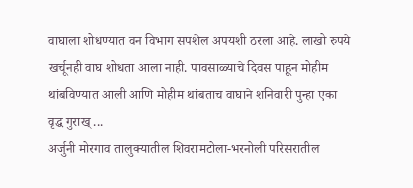वाघाला शोधण्यात वन विभाग सपशेल अपयशी ठरला आहे. लाखो रुपये खर्चूनही वाघ शोधता आला नाही. पावसाळ्याचे दिवस पाहून मोहीम थांबविण्यात आली आणि मोहीम थांबताच वाघाने शनिवारी पुन्हा एका वृद्ध गुराख् ...
अर्जुनी मोरगाव तालुक्यातील शिवरामटोला-भरनोली परिसरातील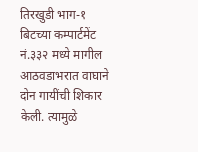तिरखुडी भाग-१ बिटच्या कम्पार्टमेंट नं.३३२ मध्ये मागील आठवडाभरात वाघाने दोन गायींची शिकार केली. त्यामुळे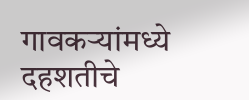गावकऱ्यांमध्ये दहशतीचे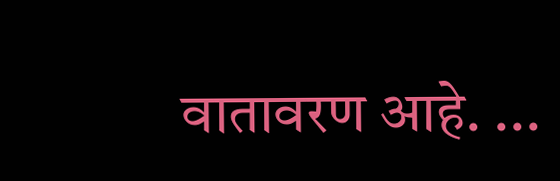वातावरण आहे. ...